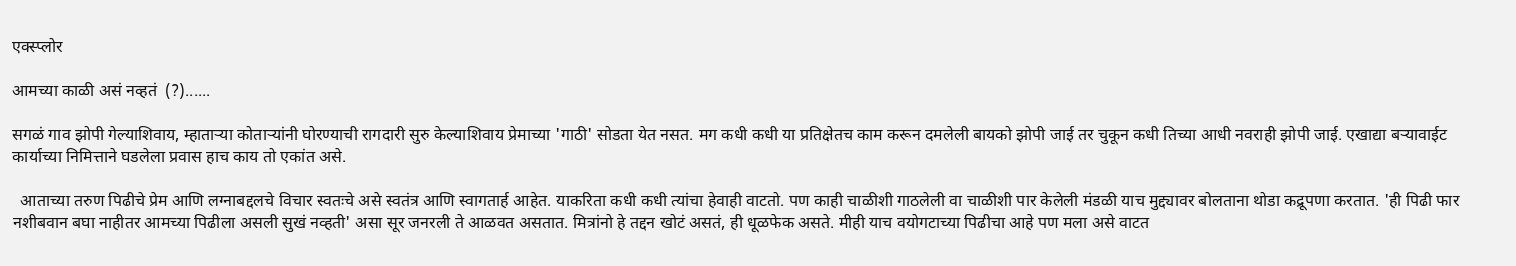एक्स्प्लोर

आमच्या काळी असं नव्हतं  (?)......

सगळं गाव झोपी गेल्याशिवाय, म्हाताऱ्या कोताऱ्यांनी घोरण्याची रागदारी सुरु केल्याशिवाय प्रेमाच्या 'गाठी' सोडता येत नसत. मग कधी कधी या प्रतिक्षेतच काम करून दमलेली बायको झोपी जाई तर चुकून कधी तिच्या आधी नवराही झोपी जाई. एखाद्या बऱ्यावाईट कार्याच्या निमित्ताने घडलेला प्रवास हाच काय तो एकांत असे.

  आताच्या तरुण पिढीचे प्रेम आणि लग्नाबद्दलचे विचार स्वतःचे असे स्वतंत्र आणि स्वागतार्ह आहेत. याकरिता कधी कधी त्यांचा हेवाही वाटतो. पण काही चाळीशी गाठलेली वा चाळीशी पार केलेली मंडळी याच मुद्द्यावर बोलताना थोडा कद्रूपणा करतात. 'ही पिढी फार नशीबवान बघा नाहीतर आमच्या पिढीला असली सुखं नव्हती' असा सूर जनरली ते आळवत असतात. मित्रांनो हे तद्दन खोटं असतं, ही धूळफेक असते. मीही याच वयोगटाच्या पिढीचा आहे पण मला असे वाटत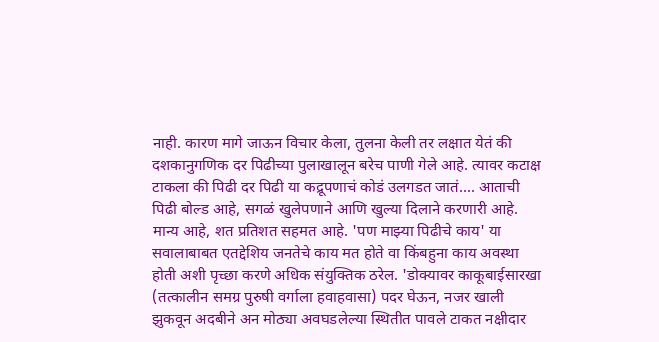नाही. कारण मागे जाऊन विचार केला, तुलना केली तर लक्षात येतं की दशकानुगणिक दर पिढीच्या पुलाखालून बरेच पाणी गेले आहे. त्यावर कटाक्ष टाकला की पिढी दर पिढी या कद्रूपणाचं कोडं उलगडत जातं.... आताची पिढी बोल्ड आहे, सगळं खुलेपणाने आणि खुल्या दिलाने करणारी आहे. मान्य आहे, शत प्रतिशत सहमत आहे. 'पण माझ्या पिढीचे काय' या सवालाबाबत एतद्देशिय जनतेचे काय मत होते वा किंबहुना काय अवस्था होती अशी पृच्छा करणे अधिक संयुक्तिक ठरेल. 'डोक्यावर काकूबाईसारखा (तत्कालीन समग्र पुरुषी वर्गाला हवाहवासा) पदर घेऊन, नजर खाली झुकवून अदबीने अन मोठ्या अवघडलेल्या स्थितीत पावले टाकत नक्षीदार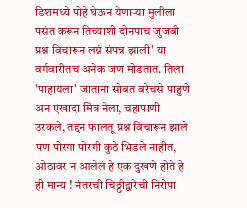डिशमध्ये पोहे घेऊन येणाऱ्या मुलीला पसंत करून तिच्याशी दोनपाच जुजबी प्रश्न विचारून लग्नं संपन्न झाली' या वर्गवारीतच अनेक जण मोडतात. तिला 'पाहायला' जाताना सोबत बरेचसे पाहुणे अन एखादा मित्र नेला, चहापाणी उरकले, तद्दन फालतू प्रश्न विचारून झाले पण पोरगा पोरगी कुठे भिडले नाहीत, ओठावर न आलेलं हे एक दुखणे होते हे ही मान्य ! नंतरची चिठ्ठीद्वारेची निरोपा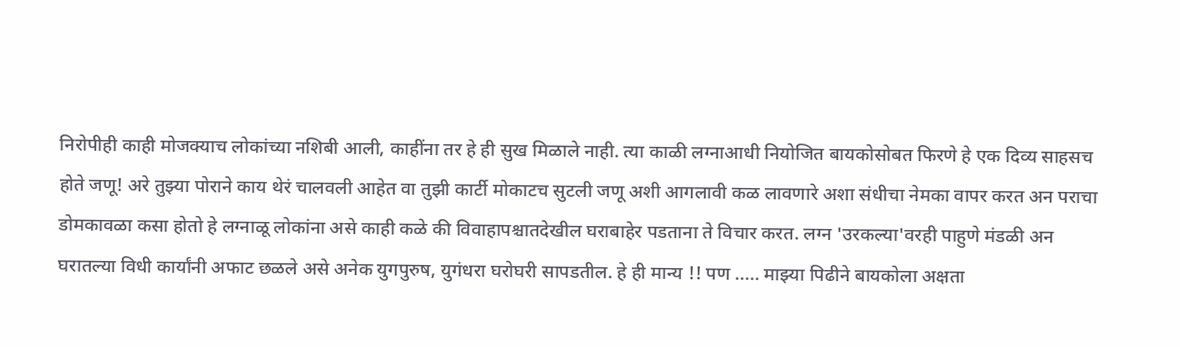निरोपीही काही मोजक्याच लोकांच्या नशिबी आली, काहींना तर हे ही सुख मिळाले नाही. त्या काळी लग्नाआधी नियोजित बायकोसोबत फिरणे हे एक दिव्य साहसच होते जणू! अरे तुझ्या पोराने काय थेरं चालवली आहेत वा तुझी कार्टी मोकाटच सुटली जणू अशी आगलावी कळ लावणारे अशा संधीचा नेमका वापर करत अन पराचा डोमकावळा कसा होतो हे लग्नाळू लोकांना असे काही कळे की विवाहापश्चातदेखील घराबाहेर पडताना ते विचार करत. लग्न 'उरकल्या'वरही पाहुणे मंडळी अन घरातल्या विधी कार्यांनी अफाट छळले असे अनेक युगपुरुष, युगंधरा घरोघरी सापडतील. हे ही मान्य !! पण ..... माझ्या पिढीने बायकोला अक्षता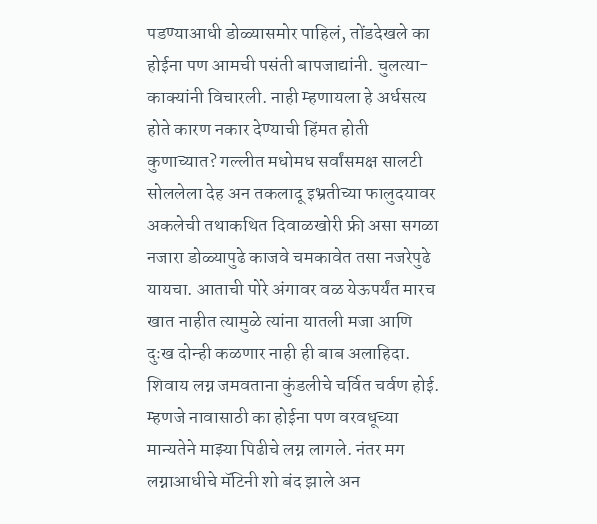पडण्याआधी डोळ्यासमोर पाहिलं, तोंडदेखले का होईना पण आमची पसंती बापजाद्यांनी. चुलत्या-काक्यांनी विचारली. नाही म्हणायला हे अर्धसत्य होते कारण नकार देण्याची हिंमत होती कुणाच्यात? गल्लीत मधोमध सर्वांसमक्ष सालटी सोललेला देह अन तकलादू इभ्रतीच्या फालुदयावर अकलेची तथाकथित दिवाळखोरी फ्री असा सगळा नजारा डोळ्यापुढे काजवे चमकावेत तसा नजरेपुढे यायचा. आताची पोरे अंगावर वळ येऊपर्यंत मारच खात नाहीत त्यामुळे त्यांना यातली मजा आणि दुःख दोन्ही कळणार नाही ही बाब अलाहिदा. शिवाय लग्न जमवताना कुंडलीचे चर्वित चर्वण होई. म्हणजे नावासाठी का होईना पण वरवधूच्या मान्यतेने माझ्या पिढीचे लग्न लागले. नंतर मग लग्नाआधीचे मॅटिनी शो बंद झाले अन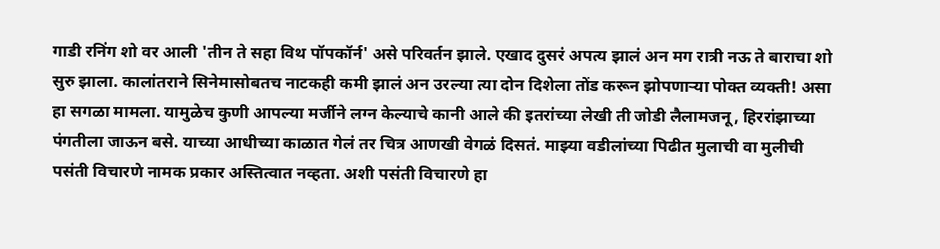गाडी रनिंग शो वर आली 'तीन ते सहा विथ पॉपकॉर्न' असे परिवर्तन झाले. एखाद दुसरं अपत्य झालं अन मग रात्री नऊ ते बाराचा शो सुरु झाला. कालांतराने सिनेमासोबतच नाटकही कमी झालं अन उरल्या त्या दोन दिशेला तोंड करून झोपणाऱ्या पोक्त व्यक्ती! असा हा सगळा मामला. यामुळेच कुणी आपल्या मर्जीने लग्न केल्याचे कानी आले की इतरांच्या लेखी ती जोडी लैलामजनू, हिररांझाच्या पंगतीला जाऊन बसे. याच्या आधीच्या काळात गेलं तर चित्र आणखी वेगळं दिसतं. माझ्या वडीलांच्या पिढीत मुलाची वा मुलीची पसंती विचारणे नामक प्रकार अस्तित्वात नव्हता. अशी पसंती विचारणे हा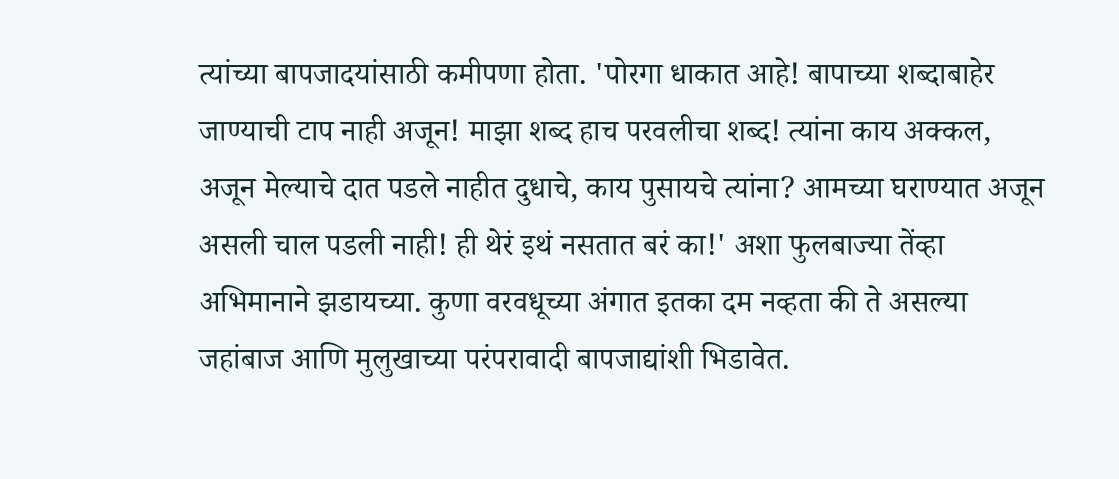त्यांच्या बापजादयांसाठी कमीपणा होता. 'पोरगा धाकात आहे! बापाच्या शब्दाबाहेर जाण्याची टाप नाही अजून! माझा शब्द हाच परवलीचा शब्द! त्यांना काय अक्कल, अजून मेल्याचे दात पडले नाहीत दुधाचे, काय पुसायचे त्यांना? आमच्या घराण्यात अजून असली चाल पडली नाही! ही थेरं इथं नसतात बरं का!' अशा फुलबाज्या तेंव्हा अभिमानाने झडायच्या. कुणा वरवधूच्या अंगात इतका दम नव्हता की ते असल्या जहांबाज आणि मुलुखाच्या परंपरावादी बापजाद्यांशी भिडावेत.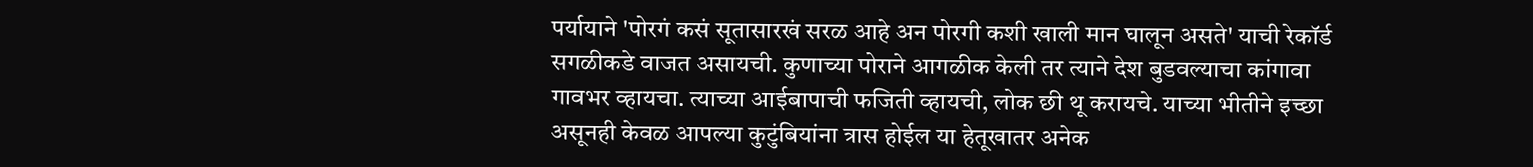पर्यायाने 'पोरगं कसं सूतासारखं सरळ आहे अन पोरगी कशी खाली मान घालून असते' याची रेकॉर्ड सगळीकडे वाजत असायची. कुणाच्या पोराने आगळीक केली तर त्याने देश बुडवल्याचा कांगावा गावभर व्हायचा. त्याच्या आईबापाची फजिती व्हायची, लोक छी थू करायचे. याच्या भीतीने इच्छा असूनही केवळ आपल्या कुटुंबियांना त्रास होईल या हेतूखातर अनेक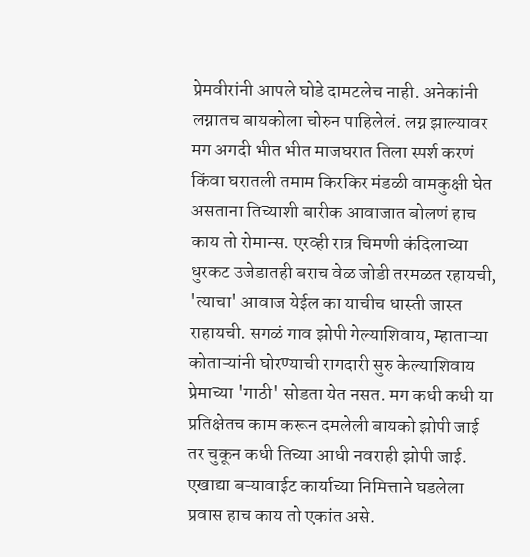प्रेमवीरांनी आपले घोडे दामटलेच नाही. अनेकांनी लग्नातच बायकोला चोरुन पाहिलेलं. लग्न झाल्यावर मग अगदी भीत भीत माजघरात तिला स्पर्श करणं किंवा घरातली तमाम किरकिर मंडळी वामकुक्षी घेत असताना तिच्याशी बारीक आवाजात बोलणं हाच काय तो रोमान्स. एरव्ही रात्र चिमणी कंदिलाच्या धुरकट उजेडातही बराच वेळ जोडी तरमळत रहायची, 'त्याचा' आवाज येईल का याचीच धास्ती जास्त राहायची. सगळं गाव झोपी गेल्याशिवाय, म्हाताऱ्या कोताऱ्यांनी घोरण्याची रागदारी सुरु केल्याशिवाय प्रेमाच्या 'गाठी' सोडता येत नसत. मग कधी कधी या प्रतिक्षेतच काम करून दमलेली बायको झोपी जाई तर चुकून कधी तिच्या आधी नवराही झोपी जाई. एखाद्या बऱ्यावाईट कार्याच्या निमित्ताने घडलेला प्रवास हाच काय तो एकांत असे.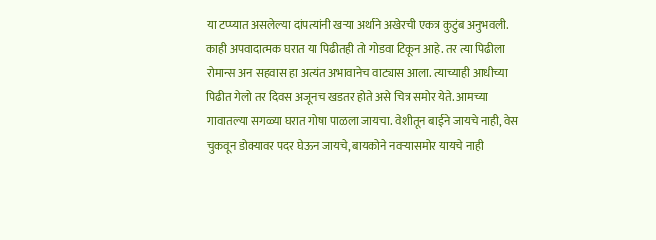या टप्प्यात असलेल्या दांपत्यांनी खऱ्या अर्थाने अखेरची एकत्र कुटुंब अनुभवली. काही अपवादात्मक घरात या पिढीतही तो गोडवा टिकून आहे. तर त्या पिढीला रोमान्स अन सहवास हा अत्यंत अभावानेच वाट्यास आला. त्याच्याही आधीच्या पिढीत गेलो तर दिवस अजूनच खडतर होते असे चित्र समोर येते. आमच्या गावातल्या सगळ्या घरात गोषा पाळला जायचा. वेशीतून बाईने जायचे नाही, वेस चुकवून डोक्यावर पदर घेऊन जायचे, बायकोने नवऱ्यासमोर यायचे नाही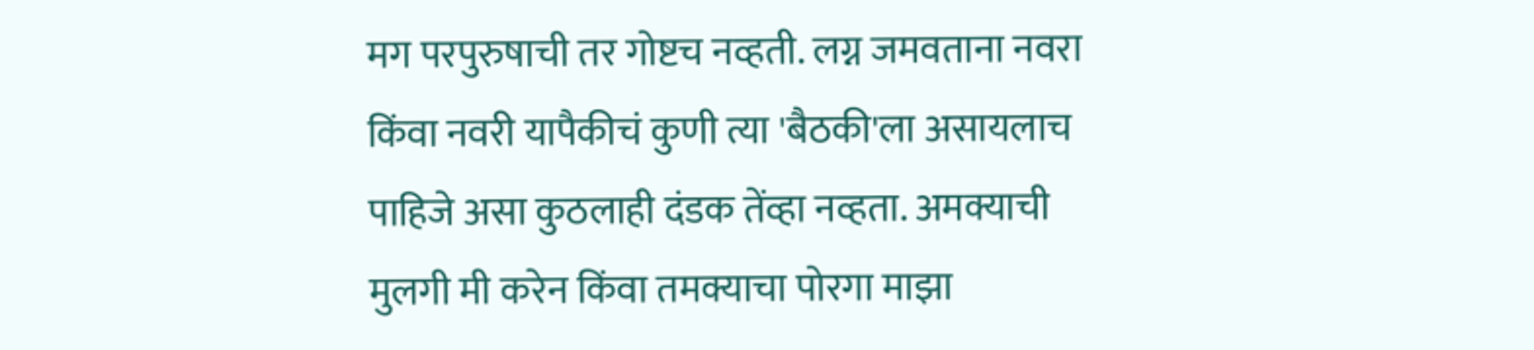मग परपुरुषाची तर गोष्टच नव्हती. लग्न जमवताना नवरा किंवा नवरी यापैकीचं कुणी त्या 'बैठकी'ला असायलाच पाहिजे असा कुठलाही दंडक तेंव्हा नव्हता. अमक्याची मुलगी मी करेन किंवा तमक्याचा पोरगा माझा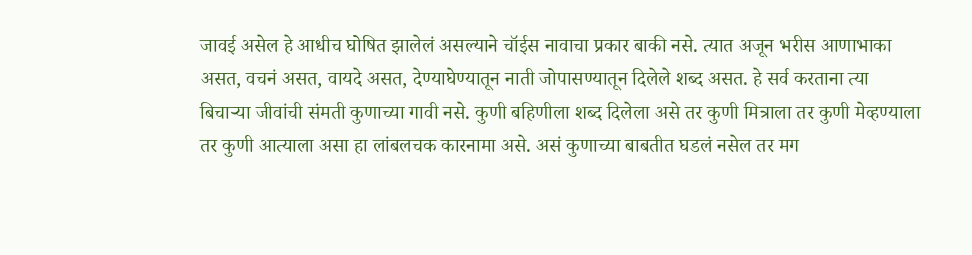जावई असेल हे आधीच घोषित झालेलं असल्याने चॉईस नावाचा प्रकार बाकी नसे. त्यात अजून भरीस आणाभाका असत, वचनं असत, वायदे असत, देण्याघेण्यातून नाती जोपासण्यातून दिलेले शब्द असत. हे सर्व करताना त्या बिचाऱ्या जीवांची संमती कुणाच्या गावी नसे. कुणी बहिणीला शब्द दिलेला असे तर कुणी मित्राला तर कुणी मेव्हण्याला तर कुणी आत्याला असा हा लांबलचक कारनामा असे. असं कुणाच्या बाबतीत घडलं नसेल तर मग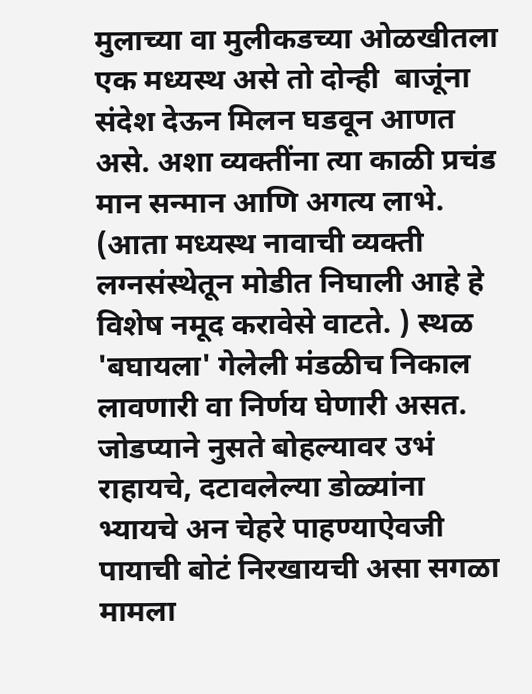मुलाच्या वा मुलीकडच्या ओळखीतला एक मध्यस्थ असे तो दोन्ही  बाजूंना संदेश देऊन मिलन घडवून आणत असे. अशा व्यक्तींना त्या काळी प्रचंड मान सन्मान आणि अगत्य लाभे. (आता मध्यस्थ नावाची व्यक्ती लग्नसंस्थेतून मोडीत निघाली आहे हे विशेष नमूद करावेसे वाटते. ) स्थळ 'बघायला' गेलेली मंडळीच निकाल लावणारी वा निर्णय घेणारी असत. जोडप्याने नुसते बोहल्यावर उभं राहायचे, दटावलेल्या डोळ्यांना भ्यायचे अन चेहरे पाहण्याऐवजी पायाची बोटं निरखायची असा सगळा मामला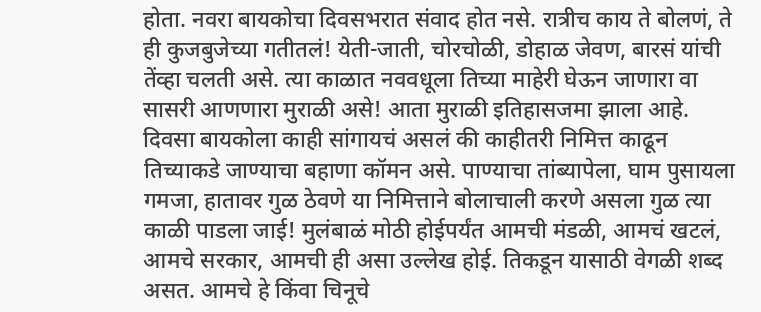होता. नवरा बायकोचा दिवसभरात संवाद होत नसे. रात्रीच काय ते बोलणं, ते ही कुजबुजेच्या गतीतलं! येती-जाती, चोरचोळी, डोहाळ जेवण, बारसं यांची तेंव्हा चलती असे. त्या काळात नववधूला तिच्या माहेरी घेऊन जाणारा वा सासरी आणणारा मुराळी असे! आता मुराळी इतिहासजमा झाला आहे. दिवसा बायकोला काही सांगायचं असलं की काहीतरी निमित्त काढून तिच्याकडे जाण्याचा बहाणा कॉमन असे. पाण्याचा तांब्यापेला, घाम पुसायला गमजा, हातावर गुळ ठेवणे या निमित्ताने बोलाचाली करणे असला गुळ त्या काळी पाडला जाई! मुलंबाळं मोठी होईपर्यंत आमची मंडळी, आमचं खटलं, आमचे सरकार, आमची ही असा उल्लेख होई. तिकडून यासाठी वेगळी शब्द असत. आमचे हे किंवा चिनूचे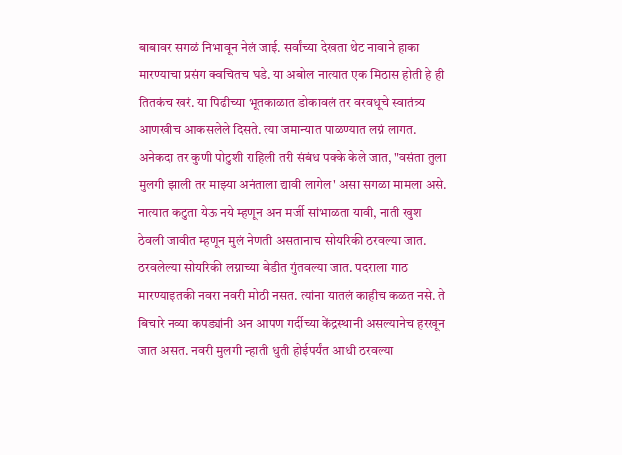बाबावर सगळं निभावून नेलं जाई. सर्वांच्या देखता थेट नावाने हाका मारण्याचा प्रसंग क्वचितच घडे. या अबोल नात्यात एक मिठास होती हे ही तितकंच खरं. या पिढीच्या भूतकाळात डोकावलं तर वरवधूचे स्वातंत्र्य आणखीच आकसलेले दिसते. त्या जमान्यात पाळण्यात लग्नं लागत. अनेकदा तर कुणी पोटुशी राहिली तरी संबंध पक्के केले जात, "वसंता तुला मुलगी झाली तर माझ्या अनंताला द्यावी लागेल' असा सगळा मामला असे. नात्यात कटुता येऊ नये म्हणून अन मर्जी सांभाळता यावी, नाती खुश ठेवली जावीत म्हणून मुलं नेणती असतानाच सोयरिकी ठरवल्या जात. ठरवलेल्या सोयरिकी लग्नाच्या बेडीत गुंतवल्या जात. पदराला गाठ मारण्याइतकी नवरा नवरी मोठी नसत. त्यांना यातलं काहीच कळत नसे. ते बिचारे नव्या कपड्यांनी अन आपण गर्दीच्या केंद्रस्थानी असल्यानेच हरखून जात असत. नवरी मुलगी न्हाती धुती होईपर्यंत आधी ठरवल्या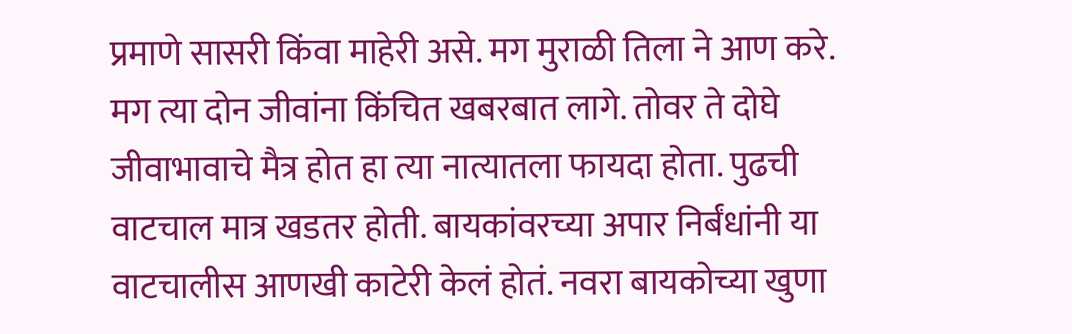प्रमाणे सासरी किंवा माहेरी असे. मग मुराळी तिला ने आण करे. मग त्या दोन जीवांना किंचित खबरबात लागे. तोवर ते दोघे जीवाभावाचे मैत्र होत हा त्या नात्यातला फायदा होता. पुढची वाटचाल मात्र खडतर होती. बायकांवरच्या अपार निर्बंधांनी या वाटचालीस आणखी काटेरी केलं होतं. नवरा बायकोच्या खुणा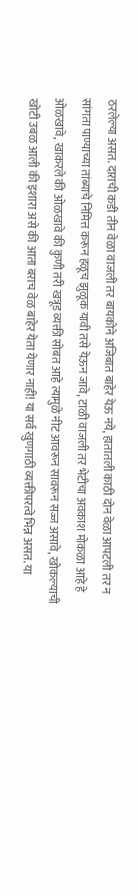ठरलेल्या असत. दाराची कडी तीन वेळा वाजली तर बायकोने अजिबात बाहेर येऊ नये, हातातली काठी दोन वेळा आपटली तर न सांगता पाण्याच्या तांब्याचे निमित्त करून हळूच झुळूक यावी तसे येऊन जावे, टाळी वाजली तर भेटीचा अवकाश मोकळा आहे हे ओळखावे, खाकरले की ओळखावे की कुणी तरी खत्रूड व्यक्ती सोबत आहे त्यामुळे नीट आवरून सावरून सज्ज असावे, खोकल्याची खोटी उबळ आली की इशारा असे की आता बराच वेळ बाहेर येता येणार नाही! या सर्व खुणगाठी व्यक्तीपरत्वे भिन्न असत. या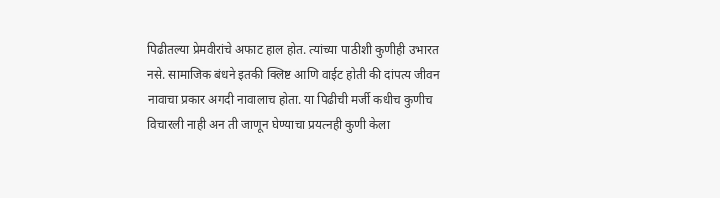पिढीतल्या प्रेमवीरांचे अफाट हाल होत. त्यांच्या पाठीशी कुणीही उभारत नसे. सामाजिक बंधने इतकी क्लिष्ट आणि वाईट होती की दांपत्य जीवन नावाचा प्रकार अगदी नावालाच होता. या पिढीची मर्जी कधीच कुणीच विचारली नाही अन ती जाणून घेण्याचा प्रयत्नही कुणी केला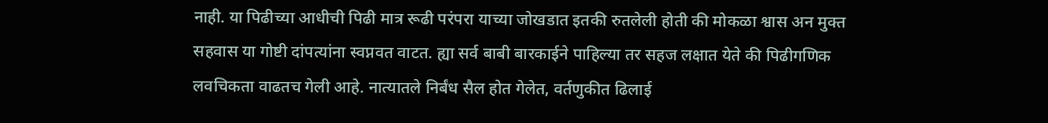नाही. या पिढीच्या आधीची पिढी मात्र रूढी परंपरा याच्या जोखडात इतकी रुतलेली होती की मोकळा श्वास अन मुक्त सहवास या गोष्टी दांपत्यांना स्वप्नवत वाटत. ह्या सर्व बाबी बारकाईने पाहिल्या तर सहज लक्षात येते की पिढीगणिक लवचिकता वाढतच गेली आहे. नात्यातले निर्बंध सैल होत गेलेत, वर्तणुकीत ढिलाई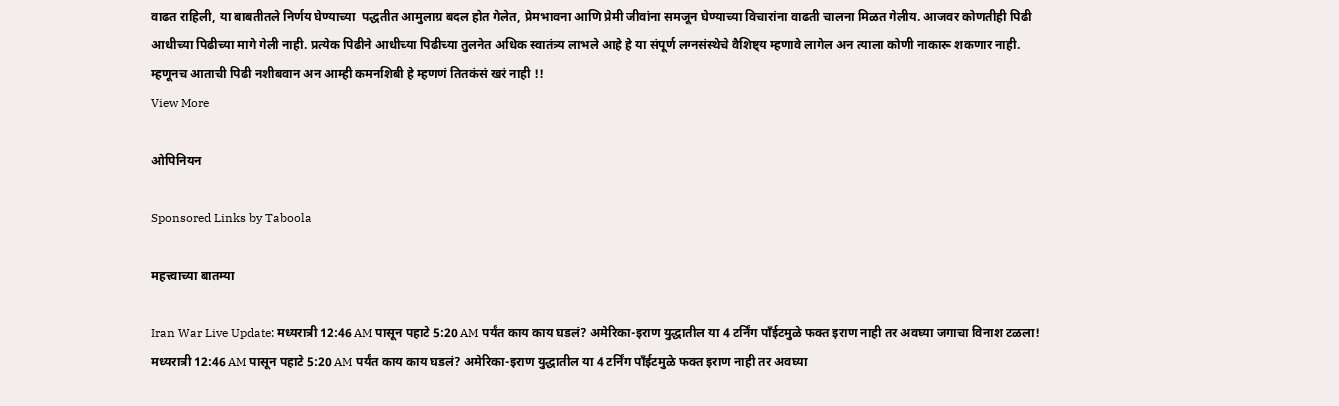वाढत राहिली, या बाबतीतले निर्णय घेण्याच्या  पद्धतीत आमुलाग्र बदल होत गेलेत, प्रेमभावना आणि प्रेमी जीवांना समजून घेण्याच्या विचारांना वाढती चालना मिळत गेलीय. आजवर कोणतीही पिढी आधीच्या पिढीच्या मागे गेली नाही. प्रत्येक पिढीने आधीच्या पिढीच्या तुलनेत अधिक स्वातंत्र्य लाभले आहे हे या संपूर्ण लग्नसंस्थेचे वैशिष्ट्य म्हणावे लागेल अन त्याला कोणी नाकारू शकणार नाही. म्हणूनच आताची पिढी नशीबवान अन आम्ही कमनशिबी हे म्हणणं तितकंसं खरं नाही !!
View More

ओपिनियन

Sponsored Links by Taboola

महत्त्वाच्या बातम्या

Iran War Live Update: मध्यरात्री 12:46 AM पासून पहाटे 5:20 AM पर्यंत काय काय घडलं? अमेरिका-इराण युद्धातील या 4 टर्निंग पाँईटमुळे फक्त इराण नाही तर अवघ्या जगाचा विनाश टळला!
मध्यरात्री 12:46 AM पासून पहाटे 5:20 AM पर्यंत काय काय घडलं? अमेरिका-इराण युद्धातील या 4 टर्निंग पाँईटमुळे फक्त इराण नाही तर अवघ्या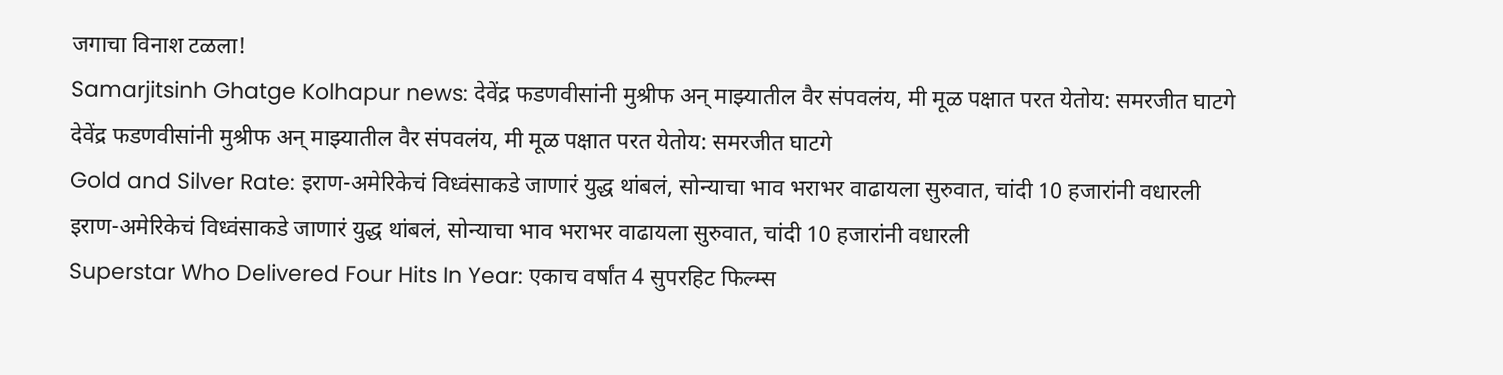जगाचा विनाश टळला!
Samarjitsinh Ghatge Kolhapur news: देवेंद्र फडणवीसांनी मुश्रीफ अन् माझ्यातील वैर संपवलंय, मी मूळ पक्षात परत येतोय: समरजीत घाटगे
देवेंद्र फडणवीसांनी मुश्रीफ अन् माझ्यातील वैर संपवलंय, मी मूळ पक्षात परत येतोय: समरजीत घाटगे
Gold and Silver Rate: इराण-अमेरिकेचं विध्वंसाकडे जाणारं युद्ध थांबलं, सोन्याचा भाव भराभर वाढायला सुरुवात, चांदी 10 हजारांनी वधारली
इराण-अमेरिकेचं विध्वंसाकडे जाणारं युद्ध थांबलं, सोन्याचा भाव भराभर वाढायला सुरुवात, चांदी 10 हजारांनी वधारली
Superstar Who Delivered Four Hits In Year: एकाच वर्षांत 4 सुपरहिट फिल्म्स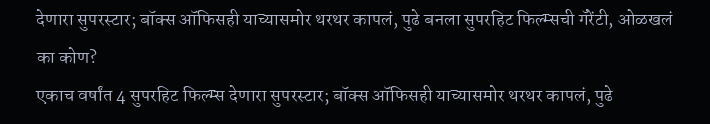देणारा सुपरस्टार; बॉक्स ऑफिसही याच्यासमोर थरथर कापलं, पुढे बनला सुपरहिट फिल्म्सची गॅरेंटी, ओळखलं का कोण?
एकाच वर्षांत 4 सुपरहिट फिल्म्स देणारा सुपरस्टार; बॉक्स ऑफिसही याच्यासमोर थरथर कापलं, पुढे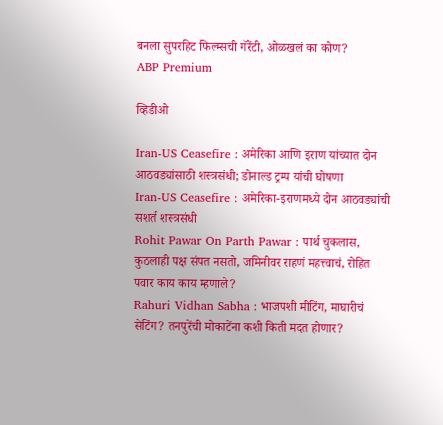बनला सुपरहिट फिल्म्सची गॅरेंटी, ओळखलं का कोण?
ABP Premium

व्हिडीओ

Iran-US Ceasefire : अमेरिका आणि इराण यांच्यात दोन आठवड्यांसाठी शस्त्रसंधी; डोनाल्ड ट्रम्प यांची घोषणा
Iran-US Ceasefire : अमेरिका-इराणमध्ये दोन आठवड्यांची सशर्त शस्त्रसंधी
Rohit Pawar On Parth Pawar : पार्थ चुकलास, कुठलाही पक्ष संपत नसतो, जमिनीवर राहणं महत्त्वाचं, रोहित पवार काय काय म्हणाले?
Rahuri Vidhan Sabha : भाजपशी मीटिंग, माघारीचं सेटिंग? तनपुरेंची मोकाटेंना कशी किती मदत होणार?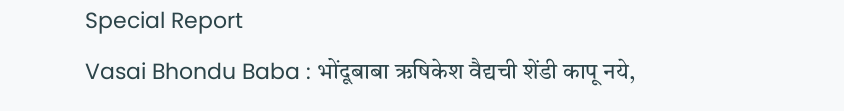Special Report
Vasai Bhondu Baba : भोंदूबाबा ऋषिकेश वैद्यची शेंडी कापू नये,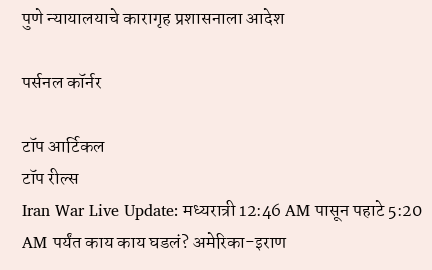पुणे न्यायालयाचे कारागृह प्रशासनाला आदेश

पर्सनल कॉर्नर

टॉप आर्टिकल
टॉप रील्स
Iran War Live Update: मध्यरात्री 12:46 AM पासून पहाटे 5:20 AM पर्यंत काय काय घडलं? अमेरिका-इराण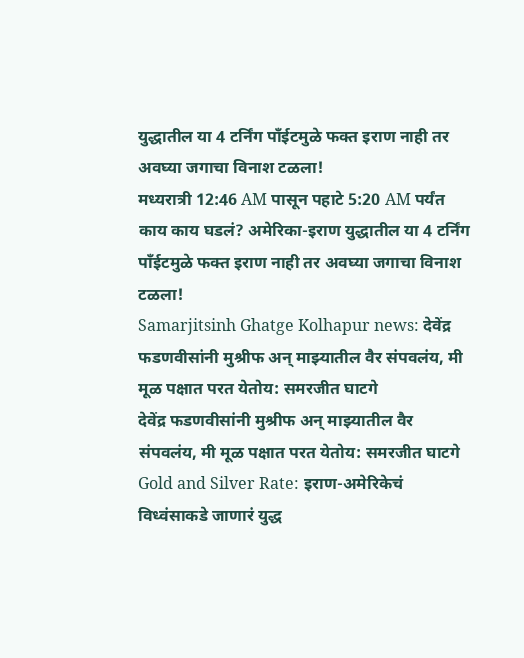युद्धातील या 4 टर्निंग पाँईटमुळे फक्त इराण नाही तर अवघ्या जगाचा विनाश टळला!
मध्यरात्री 12:46 AM पासून पहाटे 5:20 AM पर्यंत काय काय घडलं? अमेरिका-इराण युद्धातील या 4 टर्निंग पाँईटमुळे फक्त इराण नाही तर अवघ्या जगाचा विनाश टळला!
Samarjitsinh Ghatge Kolhapur news: देवेंद्र फडणवीसांनी मुश्रीफ अन् माझ्यातील वैर संपवलंय, मी मूळ पक्षात परत येतोय: समरजीत घाटगे
देवेंद्र फडणवीसांनी मुश्रीफ अन् माझ्यातील वैर संपवलंय, मी मूळ पक्षात परत येतोय: समरजीत घाटगे
Gold and Silver Rate: इराण-अमेरिकेचं विध्वंसाकडे जाणारं युद्ध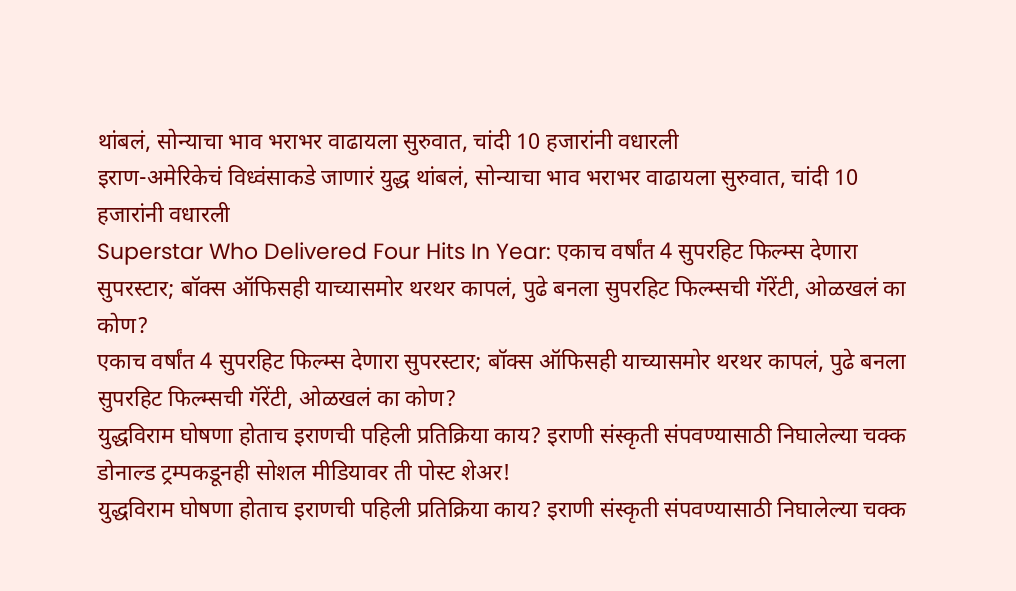थांबलं, सोन्याचा भाव भराभर वाढायला सुरुवात, चांदी 10 हजारांनी वधारली
इराण-अमेरिकेचं विध्वंसाकडे जाणारं युद्ध थांबलं, सोन्याचा भाव भराभर वाढायला सुरुवात, चांदी 10 हजारांनी वधारली
Superstar Who Delivered Four Hits In Year: एकाच वर्षांत 4 सुपरहिट फिल्म्स देणारा सुपरस्टार; बॉक्स ऑफिसही याच्यासमोर थरथर कापलं, पुढे बनला सुपरहिट फिल्म्सची गॅरेंटी, ओळखलं का कोण?
एकाच वर्षांत 4 सुपरहिट फिल्म्स देणारा सुपरस्टार; बॉक्स ऑफिसही याच्यासमोर थरथर कापलं, पुढे बनला सुपरहिट फिल्म्सची गॅरेंटी, ओळखलं का कोण?
युद्धविराम घोषणा होताच इराणची पहिली प्रतिक्रिया काय? इराणी संस्कृती संपवण्यासाठी निघालेल्या चक्क डोनाल्ड ट्रम्पकडूनही सोशल मीडियावर ती पोस्ट शेअर!
युद्धविराम घोषणा होताच इराणची पहिली प्रतिक्रिया काय? इराणी संस्कृती संपवण्यासाठी निघालेल्या चक्क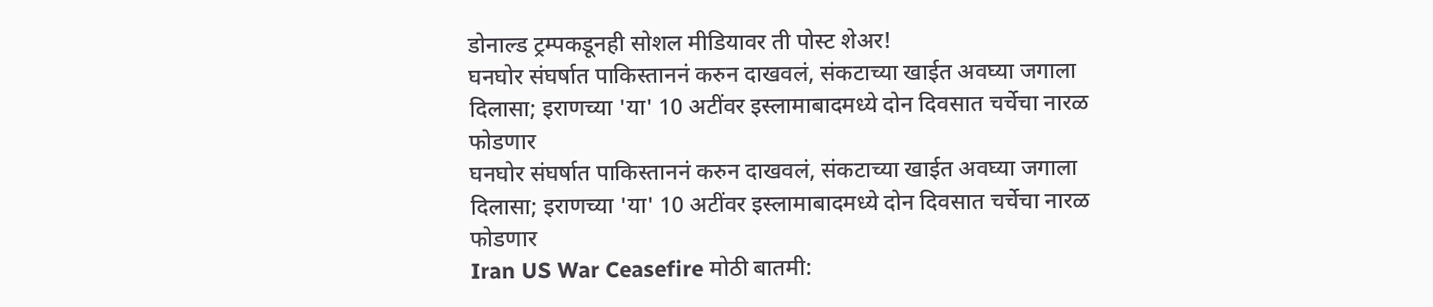डोनाल्ड ट्रम्पकडूनही सोशल मीडियावर ती पोस्ट शेअर!
घनघोर संघर्षात पाकिस्ताननं करुन दाखवलं, संकटाच्या खाईत अवघ्या जगाला दिलासा; इराणच्या 'या' 10 अटींवर इस्लामाबादमध्ये दोन दिवसात चर्चेचा नारळ फोडणार
घनघोर संघर्षात पाकिस्ताननं करुन दाखवलं, संकटाच्या खाईत अवघ्या जगाला दिलासा; इराणच्या 'या' 10 अटींवर इस्लामाबादमध्ये दोन दिवसात चर्चेचा नारळ फोडणार
Iran US War Ceasefire मोठी बातमी: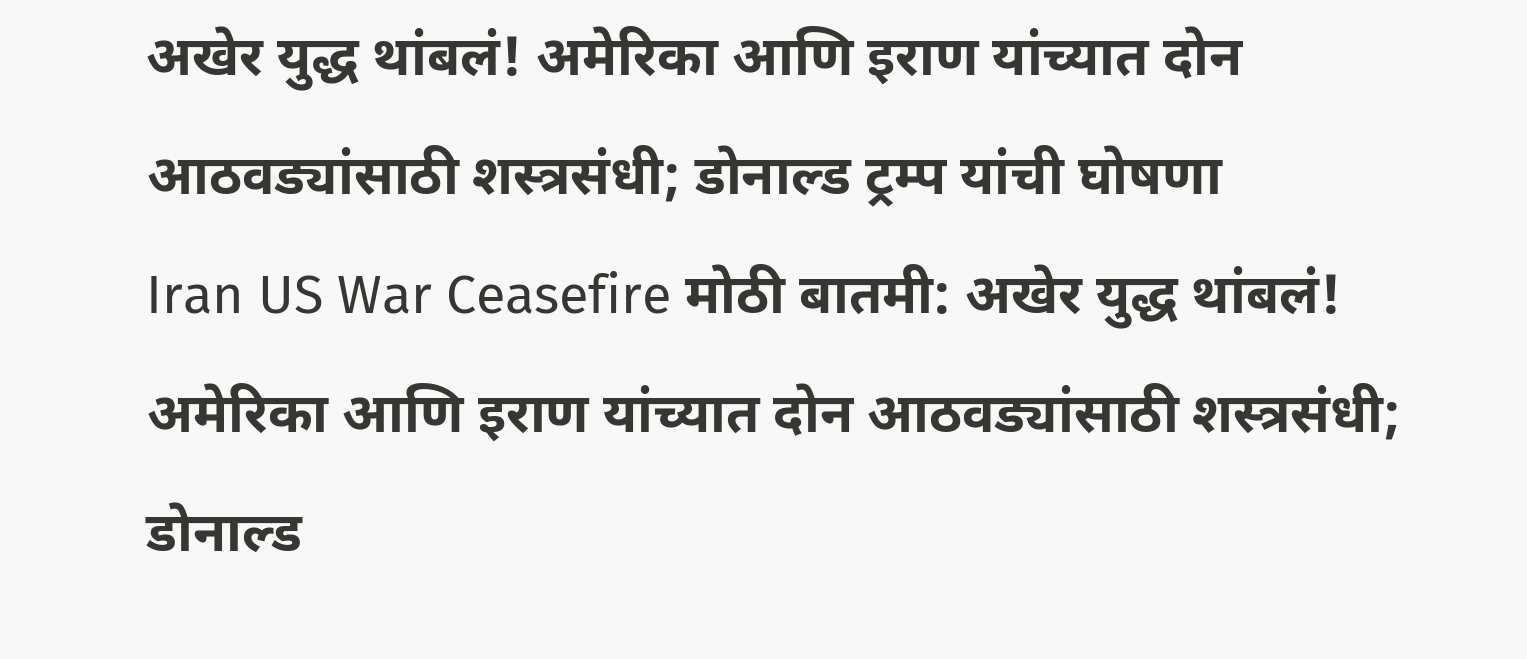अखेर युद्ध थांबलं! अमेरिका आणि इराण यांच्यात दोन आठवड्यांसाठी शस्त्रसंधी; डोनाल्ड ट्रम्प यांची घोषणा
Iran US War Ceasefire मोठी बातमी: अखेर युद्ध थांबलं! अमेरिका आणि इराण यांच्यात दोन आठवड्यांसाठी शस्त्रसंधी; डोनाल्ड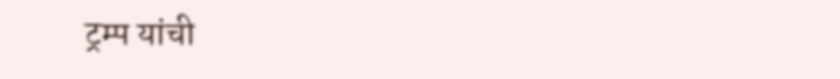ट्रम्प यांची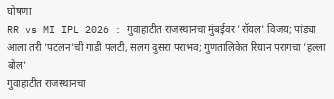घोषणा
RR vs MI IPL 2026 : गुवाहाटीत राजस्थानचा मुंबईवर 'रॉयल' विजय; पांड्या आला तरी 'पटलन'ची गाडी पलटी, सलग दुसरा पराभव; गुणतालिकेत रियान परागचा 'हल्ला बोल'
गुवाहाटीत राजस्थानचा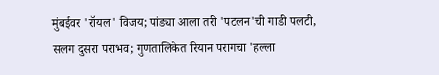मुंबईवर 'रॉयल' विजय; पांड्या आला तरी 'पटलन'ची गाडी पलटी, सलग दुसरा पराभव; गुणतालिकेत रियान परागचा 'हल्ला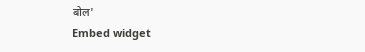बोल'
Embed widget